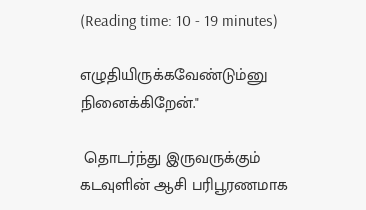(Reading time: 10 - 19 minutes)

எழுதியிருக்கவேண்டும்னு நினைக்கிறேன்."

 தொடர்ந்து இருவருக்கும் கடவுளின் ஆசி பரிபூரணமாக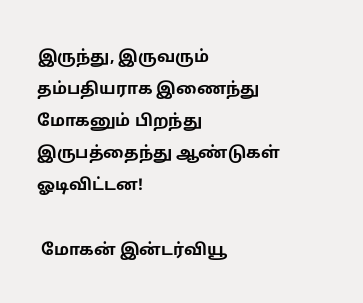இருந்து, இருவரும் தம்பதியராக இணைந்து மோகனும் பிறந்து இருபத்தைந்து ஆண்டுகள் ஓடிவிட்டன!

 மோகன் இன்டர்வியூ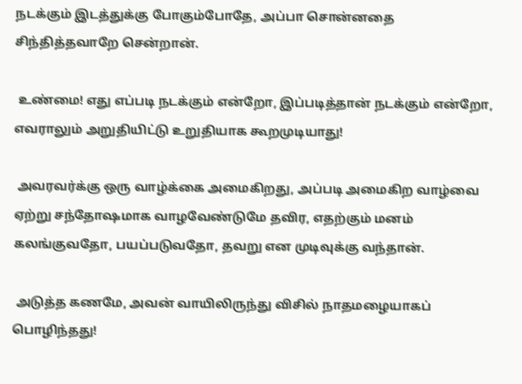நடக்கும் இடத்துக்கு போகும்போதே, அப்பா சொன்னதை சிந்தித்தவாறே சென்றான்.

 உண்மை! எது எப்படி நடக்கும் என்றோ, இப்படித்தான் நடக்கும் என்றோ, எவராலும் அறுதியிட்டு உறுதியாக கூறமுடியாது!

 அவரவர்க்கு ஒரு வாழ்க்கை அமைகிறது, அப்படி அமைகிற வாழ்வை ஏற்று சந்தோஷமாக வாழவேண்டுமே தவிர, எதற்கும் மனம் கலங்குவதோ, பயப்படுவதோ, தவறு என முடிவுக்கு வந்தான்.

 அடுத்த கணமே, அவன் வாயிலிருந்து விசில் நாதமழையாகப் பொழிந்தது!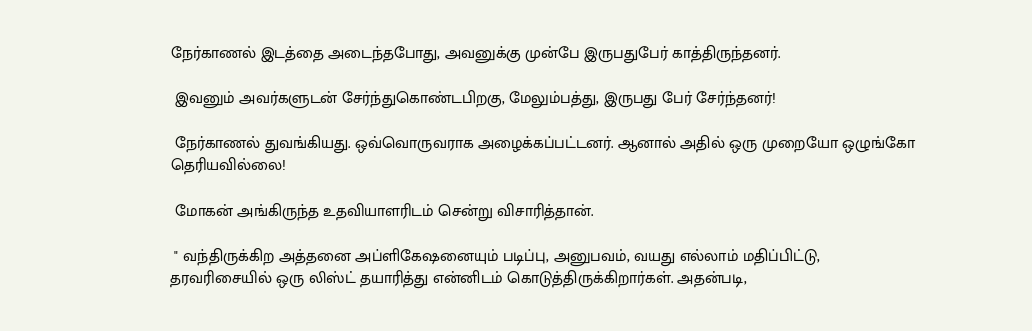நேர்காணல் இடத்தை அடைந்தபோது, அவனுக்கு முன்பே இருபதுபேர் காத்திருந்தனர்.

 இவனும் அவர்களுடன் சேர்ந்துகொண்டபிறகு, மேலும்பத்து, இருபது பேர் சேர்ந்தனர்!

 நேர்காணல் துவங்கியது. ஒவ்வொருவராக அழைக்கப்பட்டனர். ஆனால் அதில் ஒரு முறையோ ஒழுங்கோ தெரியவில்லை!

 மோகன் அங்கிருந்த உதவியாளரிடம் சென்று விசாரித்தான்.

 " வந்திருக்கிற அத்தனை அப்ளிகேஷனையும் படிப்பு, அனுபவம், வயது எல்லாம் மதிப்பிட்டு, தரவரிசையில் ஒரு லிஸ்ட் தயாரித்து என்னிடம் கொடுத்திருக்கிறார்கள். அதன்படி,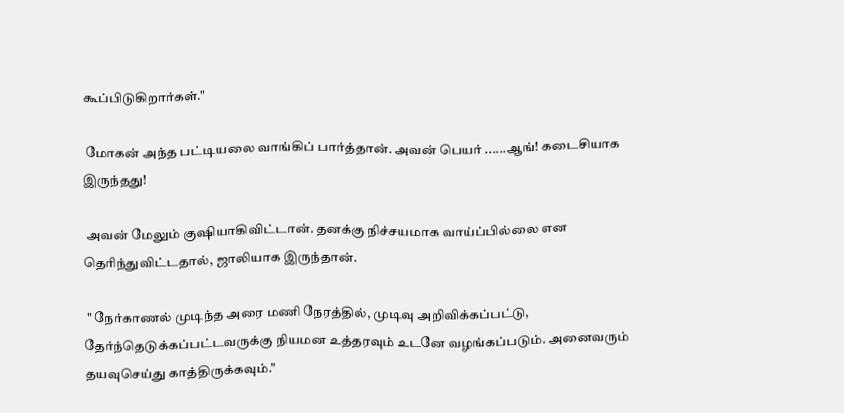கூப்பிடுகிறார்கள்."

 மோகன் அந்த பட்டியலை வாங்கிப் பார்த்தான். அவன் பெயர் ......ஆங்! கடைசியாக இருந்தது!

 அவன் மேலும் குஷியாகிவிட்டான். தனக்கு நிச்சயமாக வாய்ப்பில்லை என தெரிந்துவிட்டதால், ஜாலியாக இருந்தான்.

 " நேர்காணல் முடிந்த அரை மணி நேரத்தில், முடிவு அறிவிக்கப்பட்டு, தேர்ந்தெடுக்கப்பட்டவருக்கு நியமன உத்தரவும் உடனே வழங்கப்படும். அனைவரும் தயவுசெய்து காத்திருக்கவும்."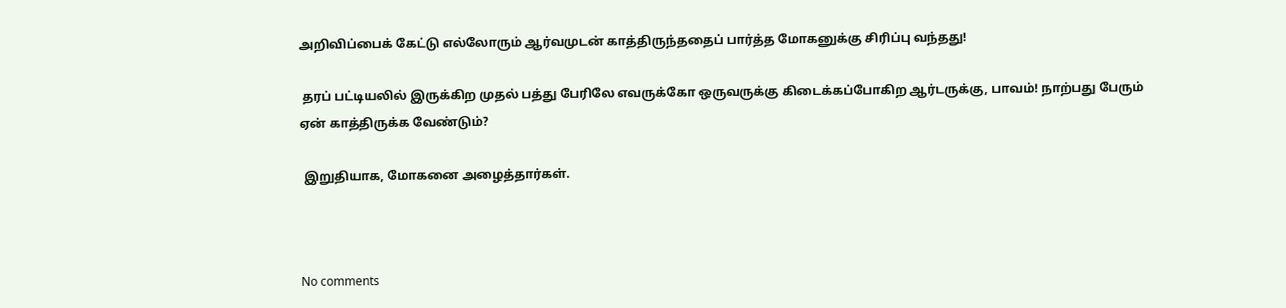அறிவிப்பைக் கேட்டு எல்லோரும் ஆர்வமுடன் காத்திருந்ததைப் பார்த்த மோகனுக்கு சிரிப்பு வந்தது!

 தரப் பட்டியலில் இருக்கிற முதல் பத்து பேரிலே எவருக்கோ ஒருவருக்கு கிடைக்கப்போகிற ஆர்டருக்கு, பாவம்! நாற்பது பேரும் ஏன் காத்திருக்க வேண்டும்?

 இறுதியாக, மோகனை அழைத்தார்கள்.



No comments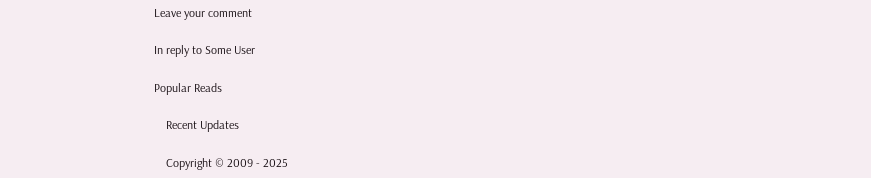Leave your comment

In reply to Some User

Popular Reads

    Recent Updates

    Copyright © 2009 - 2025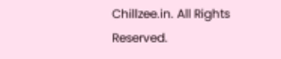Chillzee.in. All Rights Reserved.